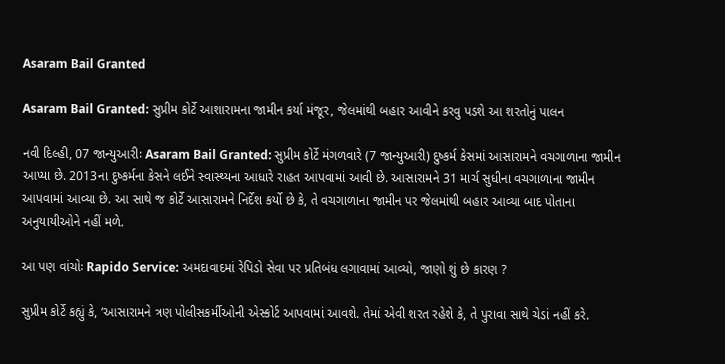Asaram Bail Granted

Asaram Bail Granted: સુપ્રીમ કોર્ટે આશારામના જામીન કર્યા મંજૂર, જેલમાંથી બહાર આવીને કરવુ પડશે આ શરતોનું પાલન

નવી દિલ્હી, 07 જાન્યુઆરીઃ Asaram Bail Granted: સુપ્રીમ કોર્ટે મંગળવારે (7 જાન્યુઆરી) દુષ્કર્મ કેસમાં આસારામને વચગાળાના જામીન આપ્યા છે. 2013ના દુષ્કર્મના કેસને લઈને સ્વાસ્થ્યના આધારે રાહત આપવામાં આવી છે. આસારામને 31 માર્ચ સુધીના વચગાળાના જામીન આપવામાં આવ્યા છે. આ સાથે જ કોર્ટે આસારામને નિર્દેશ કર્યો છે કે, તે વચગાળાના જામીન પર જેલમાંથી બહાર આવ્યા બાદ પોતાના અનુયાયીઓને નહીં મળે.

આ પણ વાંચોઃ Rapido Service: અમદાવાદમાં રેપિડો સેવા પર પ્રતિબંધ લગાવામાં આવ્યો, જાણો શું છે કારણ ?

સુપ્રીમ કોર્ટે કહ્યું કે, ‘આસારામને ત્રણ પોલીસકર્મીઓની એસ્કોર્ટ આપવામાં આવશે. તેમાં એવી શરત રહેશે કે, તે પુરાવા સાથે ચેડાં નહીં કરે.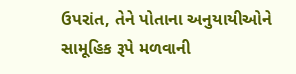ઉપરાંત, તેને પોતાના અનુયાયીઓને સામૂહિક રૂપે મળવાની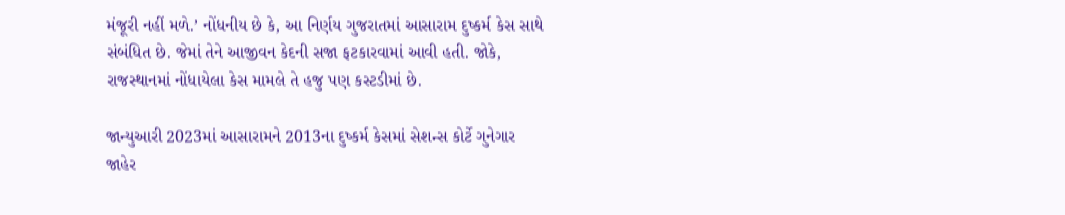મંજૂરી નહીં મળે.’ નોંધનીય છે કે, આ નિર્ણય ગુજરાતમાં આસારામ દુષ્કર્મ કેસ સાથે સંબંધિત છે. જેમાં તેને આજીવન કેદની સજા ફટકારવામાં આવી હતી. જોકે, રાજસ્થાનમાં નોંધાયેલા કેસ મામલે તે હજુ પણ કસ્ટડીમાં છે.

જાન્યુઆરી 2023માં આસારામને 2013ના દુષ્કર્મ કેસમાં સેશન્સ કોર્ટે ગુનેગાર જાહેર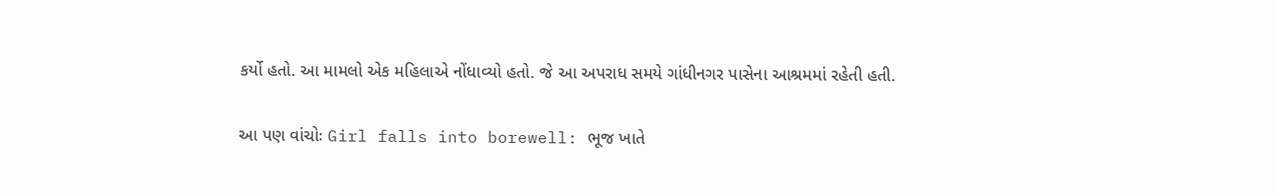કર્યો હતો. આ મામલો એક મહિલાએ નોંધાવ્યો હતો. જે આ અપરાધ સમયે ગાંધીનગર પાસેના આશ્રમમાં રહેતી હતી.

આ પણ વાંચોઃ Girl falls into borewell: ભૂજ ખાતે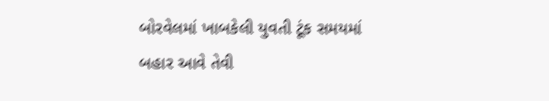બોરવેલમાં ખાબકેલી યુવતી ટૂંક સમયમાં બહાર આવે તેવી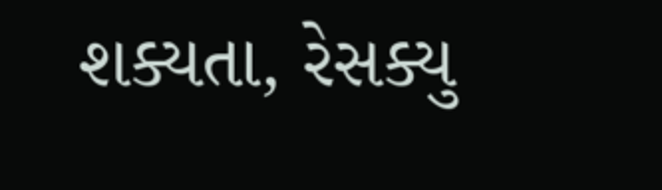શક્યતા, રેસક્યુ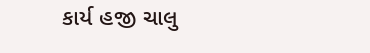કાર્ય હજી ચાલુ